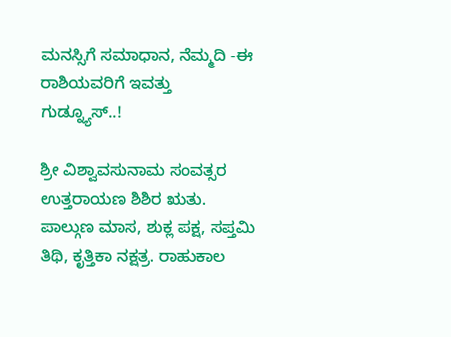ಮನಸ್ಸಿಗೆ ಸಮಾಧಾನ, ನೆಮ್ಮದಿ -ಈ ರಾಶಿಯವರಿಗೆ ಇವತ್ತು ಗುಡ್ನ್ಯೂಸ್..!

ಶ್ರೀ ವಿಶ್ವಾವಸುನಾಮ ಸಂವತ್ಸರ ಉತ್ತರಾಯಣ ಶಿಶಿರ ಋತು. ಪಾಲ್ಗುಣ ಮಾಸ, ಶುಕ್ಲ ಪಕ್ಷ, ಸಪ್ತಮಿ ತಿಥಿ, ಕೃತ್ತಿಕಾ ನಕ್ಷತ್ರ. ರಾಹುಕಾಲ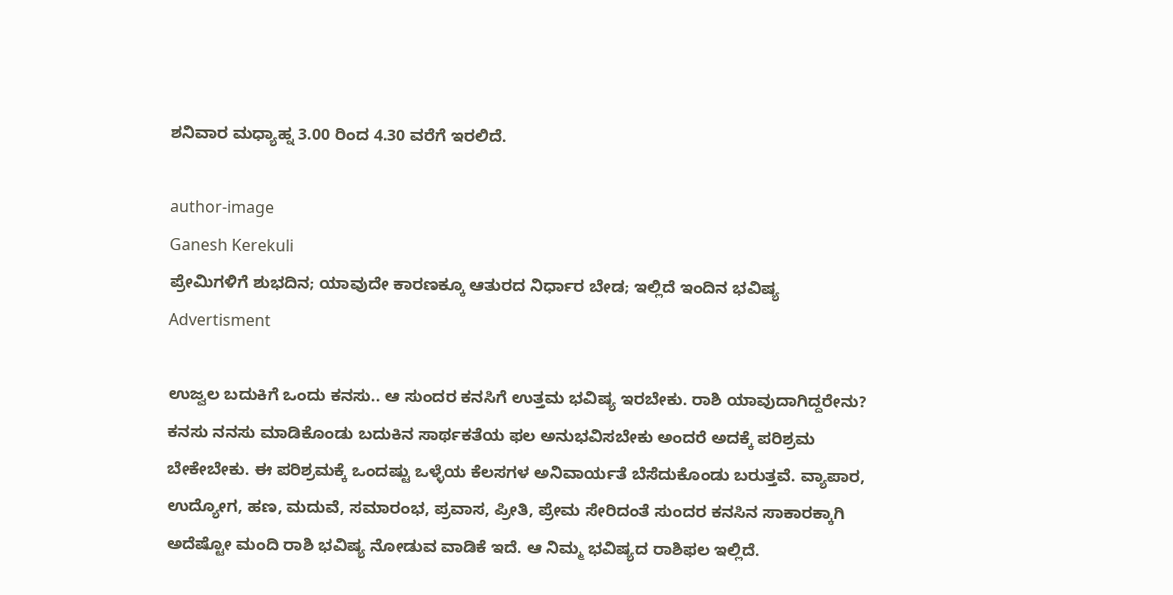ಶನಿವಾರ ಮಧ್ಯಾಹ್ನ 3.00 ರಿಂದ 4.30 ವರೆಗೆ ಇರಲಿದೆ.

author-image
Ganesh Kerekuli
ಪ್ರೇಮಿಗಳಿಗೆ ಶುಭದಿನ; ಯಾವುದೇ ಕಾರಣಕ್ಕೂ ಆತುರದ ನಿರ್ಧಾರ ಬೇಡ; ಇಲ್ಲಿದೆ ಇಂದಿನ ಭವಿಷ್ಯ
Advertisment

ಉಜ್ವಲ ಬದುಕಿಗೆ ಒಂದು ಕನಸು.. ಆ ಸುಂದರ ಕನಸಿಗೆ ಉತ್ತಮ ಭವಿಷ್ಯ ಇರಬೇಕು. ರಾಶಿ ಯಾವುದಾಗಿದ್ದರೇನು? ಕನಸು ನನಸು ಮಾಡಿಕೊಂಡು ಬದುಕಿನ ಸಾರ್ಥಕತೆಯ ಫಲ ಅನುಭವಿಸಬೇಕು ಅಂದರೆ ಅದಕ್ಕೆ ಪರಿಶ್ರಮ ಬೇಕೇಬೇಕು. ಈ ಪರಿಶ್ರಮಕ್ಕೆ ಒಂದಷ್ಟು ಒಳ್ಳೆಯ ಕೆಲಸಗಳ ಅನಿವಾರ್ಯತೆ ಬೆಸೆದುಕೊಂಡು ಬರುತ್ತವೆ. ವ್ಯಾಪಾರ, ಉದ್ಯೋಗ, ಹಣ, ಮದುವೆ, ಸಮಾರಂಭ, ಪ್ರವಾಸ, ಪ್ರೀತಿ, ಪ್ರೇಮ ಸೇರಿದಂತೆ ಸುಂದರ ಕನಸಿನ ಸಾಕಾರಕ್ಕಾಗಿ ಅದೆಷ್ಟೋ ಮಂದಿ ರಾಶಿ ಭವಿಷ್ಯ ನೋಡುವ ವಾಡಿಕೆ ಇದೆ. ಆ ನಿಮ್ಮ ಭವಿಷ್ಯದ ರಾಶಿಫಲ ಇಲ್ಲಿದೆ.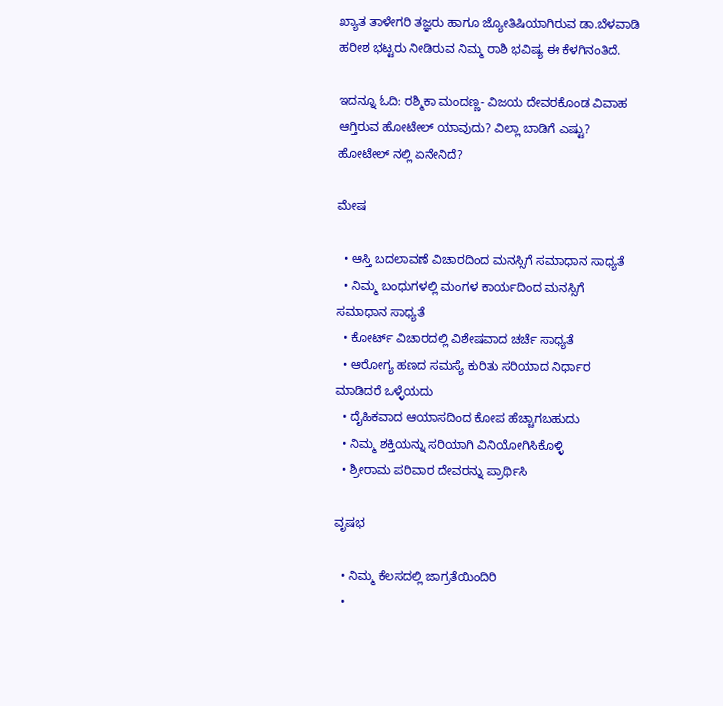ಖ್ಯಾತ ತಾಳೇಗರಿ ತಜ್ಞರು ಹಾಗೂ ಜ್ಯೋತಿಷಿಯಾಗಿರುವ ಡಾ.ಬೆಳವಾಡಿ ಹರೀಶ ಭಟ್ಟರು ನೀಡಿರುವ ನಿಮ್ಮ ರಾಶಿ ಭವಿಷ್ಯ ಈ ಕೆಳಗಿನಂತಿದೆ.

ಇದನ್ನೂ ಓದಿ: ರಶ್ಮಿಕಾ ಮಂದಣ್ಣ- ವಿಜಯ ದೇವರಕೊಂಡ ವಿವಾಹ ಆಗ್ತಿರುವ ಹೋಟೇಲ್ ಯಾವುದು? ವಿಲ್ಲಾ ಬಾಡಿಗೆ ಎಷ್ಟು? ಹೋಟೇಲ್ ನಲ್ಲಿ ಏನೇನಿದೆ?

ಮೇಷ

  • ಆಸ್ತಿ ಬದಲಾವಣೆ ವಿಚಾರದಿಂದ ಮನಸ್ಸಿಗೆ ಸಮಾಧಾನ ಸಾಧ್ಯತೆ
  • ನಿಮ್ಮ ಬಂಧುಗಳಲ್ಲಿ ಮಂಗಳ ಕಾರ್ಯದಿಂದ ಮನಸ್ಸಿಗೆ ಸಮಾಧಾನ ಸಾಧ್ಯತೆ
  • ಕೋರ್ಟ್ ವಿಚಾರದಲ್ಲಿ ವಿಶೇಷವಾದ ಚರ್ಚೆ ಸಾಧ್ಯತೆ
  • ಆರೋಗ್ಯ ಹಣದ ಸಮಸ್ಯೆ ಕುರಿತು ಸರಿಯಾದ ನಿರ್ಧಾರ ಮಾಡಿದರೆ ಒಳ್ಳೆಯದು
  • ದೈಹಿಕವಾದ ಆಯಾಸದಿಂದ ಕೋಪ ಹೆಚ್ಚಾಗಬಹುದು
  • ನಿಮ್ಮ ಶಕ್ತಿಯನ್ನು ಸರಿಯಾಗಿ ವಿನಿಯೋಗಿಸಿಕೊಳ್ಳಿ
  • ಶ್ರೀರಾಮ ಪರಿವಾರ ದೇವರನ್ನು ಪ್ರಾರ್ಥಿಸಿ

ವೃಷಭ

  • ನಿಮ್ಮ ಕೆಲಸದಲ್ಲಿ ಜಾಗ್ರತೆಯಿಂದಿರಿ
  •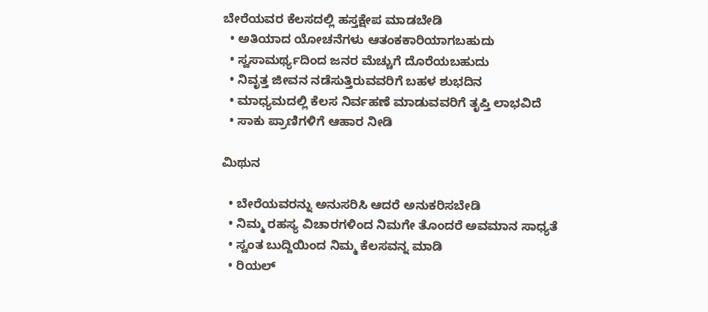ಬೇರೆಯವರ ಕೆಲಸದಲ್ಲಿ ಹಸ್ತಕ್ಷೇಪ ಮಾಡಬೇಡಿ
  • ಅತಿಯಾದ ಯೋಚನೆಗಳು ಆತಂಕಕಾರಿಯಾಗಬಹುದು
  • ಸ್ವಸಾಮರ್ಥ್ಯದಿಂದ ಜನರ ಮೆಚ್ಚುಗೆ ದೊರೆಯಬಹುದು
  • ನಿವೃತ್ತ ಜೀವನ ನಡೆಸುತ್ತಿರುವವರಿಗೆ ಬಹಳ ಶುಭದಿನ
  • ಮಾಧ್ಯಮದಲ್ಲಿ ಕೆಲಸ ನಿರ್ವಹಣೆ ಮಾಡುವವರಿಗೆ ತೃಪ್ತಿ ಲಾಭವಿದೆ
  • ಸಾಕು ಪ್ರಾಣಿಗಳಿಗೆ ಆಹಾರ ನೀಡಿ

ಮಿಥುನ

  • ಬೇರೆಯವರನ್ನು ಅನುಸರಿಸಿ ಆದರೆ ಅನುಕರಿಸಬೇಡಿ
  • ನಿಮ್ಮ ರಹಸ್ಯ ವಿಚಾರಗಳಿಂದ ನಿಮಗೇ ತೊಂದರೆ ಅವಮಾನ ಸಾಧ್ಯತೆ
  • ಸ್ವಂತ ಬುದ್ದಿಯಿಂದ ನಿಮ್ಮ ಕೆಲಸವನ್ನ ಮಾಡಿ
  • ರಿಯಲ್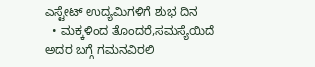ಎಸ್ಟೇಟ್ ಉದ್ಯಮಿಗಳಿಗೆ ಶುಭ ದಿನ
  • ಮಕ್ಕಳಿಂದ ತೊಂದರೆ,ಸಮಸ್ಯೆಯಿದೆ ಅದರ ಬಗ್ಗೆ ಗಮನವಿರಲಿ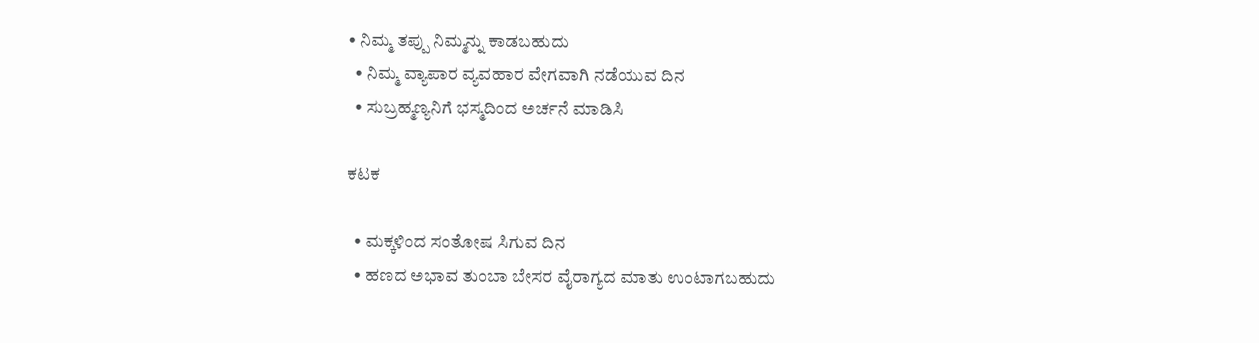• ನಿಮ್ಮ ತಪ್ಪು ನಿಮ್ಮನ್ನು ಕಾಡಬಹುದು
  • ನಿಮ್ಮ ವ್ಯಾಪಾರ ವ್ಯವಹಾರ ವೇಗವಾಗಿ ನಡೆಯುವ ದಿನ
  • ಸುಬ್ರಹ್ಮಣ್ಯನಿಗೆ ಭಸ್ಮದಿಂದ ಅರ್ಚನೆ ಮಾಡಿಸಿ

ಕಟಕ

  • ಮಕ್ಕಳಿಂದ ಸಂತೋಷ ಸಿಗುವ ದಿನ
  • ಹಣದ ಅಭಾವ ತುಂಬಾ ಬೇಸರ ವೈರಾಗ್ಯದ ಮಾತು ಉಂಟಾಗಬಹುದು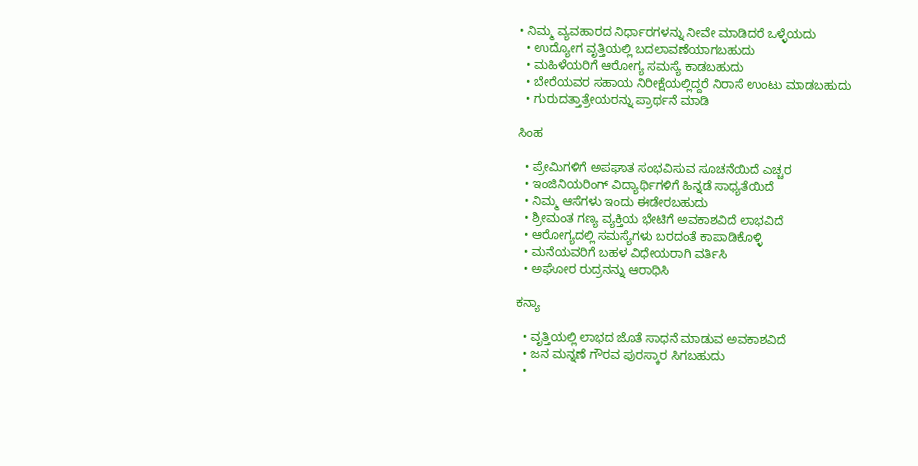• ನಿಮ್ಮ ವ್ಯವಹಾರದ ನಿರ್ಧಾರಗಳನ್ನು ನೀವೇ ಮಾಡಿದರೆ ಒಳ್ಳೆಯದು
  • ಉದ್ಯೋಗ ವೃತ್ತಿಯಲ್ಲಿ ಬದಲಾವಣೆಯಾಗಬಹುದು
  • ಮಹಿಳೆಯರಿಗೆ ಆರೋಗ್ಯ ಸಮಸ್ಯೆ ಕಾಡಬಹುದು
  • ಬೇರೆಯವರ ಸಹಾಯ ನಿರೀಕ್ಷೆಯಲ್ಲಿದ್ದರೆ ನಿರಾಸೆ ಉಂಟು ಮಾಡಬಹುದು
  • ಗುರುದತ್ತಾತ್ರೇಯರನ್ನು ಪ್ರಾರ್ಥನೆ ಮಾಡಿ

ಸಿಂಹ

  • ಪ್ರೇಮಿಗಳಿಗೆ ಅಪಘಾತ ಸಂಭವಿಸುವ ಸೂಚನೆಯಿದೆ ಎಚ್ಚರ
  • ಇಂಜಿನಿಯರಿಂಗ್ ವಿದ್ಯಾರ್ಥಿಗಳಿಗೆ ಹಿನ್ನಡೆ ಸಾಧ್ಯತೆಯಿದೆ
  • ನಿಮ್ಮ ಆಸೆಗಳು ಇಂದು ಈಡೇರಬಹುದು
  • ಶ್ರೀಮಂತ ಗಣ್ಯ ವ್ಯಕ್ತಿಯ ಭೇಟಿಗೆ ಅವಕಾಶವಿದೆ ಲಾಭವಿದೆ
  • ಆರೋಗ್ಯದಲ್ಲಿ ಸಮಸ್ಯೆಗಳು ಬರದಂತೆ ಕಾಪಾಡಿಕೊಳ್ಳಿ
  • ಮನೆಯವರಿಗೆ ಬಹಳ ವಿಧೇಯರಾಗಿ ವರ್ತಿಸಿ
  • ಅಘೋರ ರುದ್ರನನ್ನು ಆರಾಧಿಸಿ

ಕನ್ಯಾ

  • ವೃತ್ತಿಯಲ್ಲಿ ಲಾಭದ ಜೊತೆ ಸಾಧನೆ ಮಾಡುವ ಅವಕಾಶವಿದೆ
  • ಜನ ಮನ್ನಣೆ ಗೌರವ ಪುರಸ್ಕಾರ ಸಿಗಬಹುದು
  •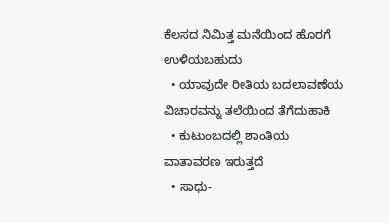ಕೆಲಸದ ನಿಮಿತ್ತ ಮನೆಯಿಂದ ಹೊರಗೆ ಉಳಿಯಬಹುದು
  • ಯಾವುದೇ ರೀತಿಯ ಬದಲಾವಣೆಯ ವಿಚಾರವನ್ನು ತಲೆಯಿಂದ ತೆಗೆದುಹಾಕಿ
  • ಕುಟುಂಬದಲ್ಲಿ ಶಾಂತಿಯ ವಾತಾವರಣ ಇರುತ್ತದೆ
  • ಸಾಧು-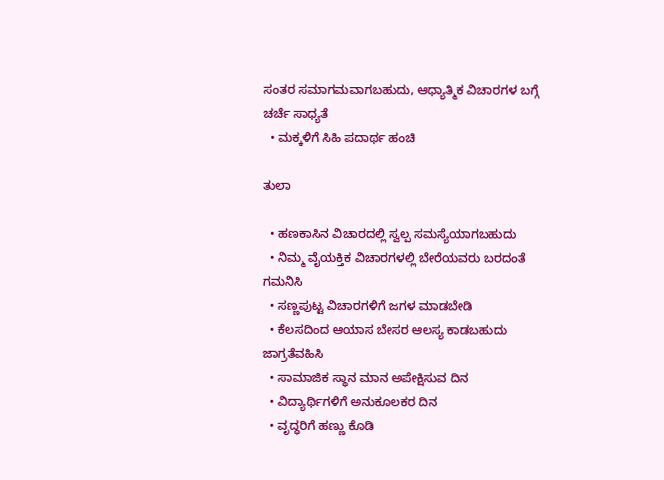ಸಂತರ ಸಮಾಗಮವಾಗಬಹುದು, ಆಧ್ಯಾತ್ಮಿಕ ವಿಚಾರಗಳ ಬಗ್ಗೆ ಚರ್ಚೆ ಸಾಧ್ಯತೆ
  • ಮಕ್ಕಳಿಗೆ ಸಿಹಿ ಪದಾರ್ಥ ಹಂಚಿ

ತುಲಾ

  • ಹಣಕಾಸಿನ ವಿಚಾರದಲ್ಲಿ ಸ್ವಲ್ಪ ಸಮಸ್ಯೆಯಾಗಬಹುದು
  • ನಿಮ್ಮ ವೈಯಕ್ತಿಕ ವಿಚಾರಗಳಲ್ಲಿ ಬೇರೆಯವರು ಬರದಂತೆ ಗಮನಿಸಿ
  • ಸಣ್ಣಪುಟ್ಟ ವಿಚಾರಗಳಿಗೆ ಜಗಳ ಮಾಡಬೇಡಿ
  • ಕೆಲಸದಿಂದ ಆಯಾಸ ಬೇಸರ ಆಲಸ್ಯ ಕಾಡಬಹುದು ಜಾಗ್ರತೆವಹಿಸಿ
  • ಸಾಮಾಜಿಕ ಸ್ಥಾನ ಮಾನ ಅಪೇಕ್ಷಿಸುವ ದಿನ
  • ವಿದ್ಯಾರ್ಥಿಗಳಿಗೆ ಅನುಕೂಲಕರ ದಿನ
  • ವೃದ್ಧರಿಗೆ ಹಣ್ಣು ಕೊಡಿ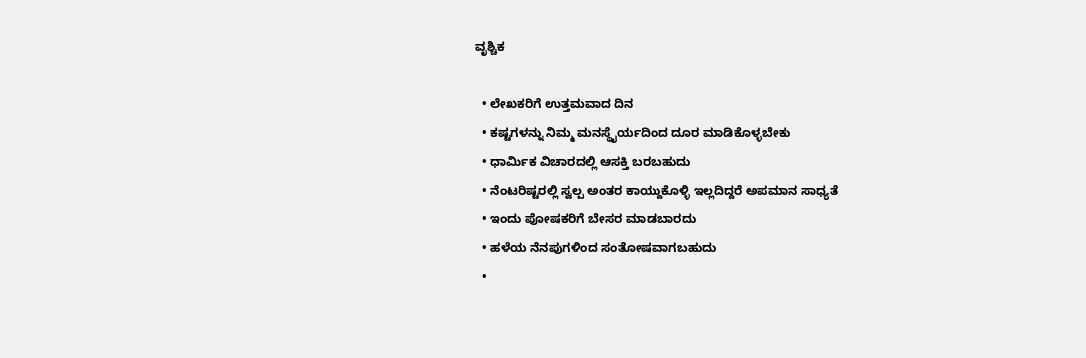ವೃಶ್ಚಿಕ

  • ಲೇಖಕರಿಗೆ ಉತ್ತಮವಾದ ದಿನ
  • ಕಷ್ಟಗಳನ್ನು ನಿಮ್ಮ ಮನಸ್ಥೈರ್ಯದಿಂದ ದೂರ ಮಾಡಿಕೊಳ್ಳಬೇಕು
  • ಧಾರ್ಮಿಕ ವಿಚಾರದಲ್ಲಿ ಆಸಕ್ತಿ ಬರಬಹುದು
  • ನೆಂಟರಿಷ್ಟರಲ್ಲಿ ಸ್ವಲ್ಪ ಅಂತರ ಕಾಯ್ದುಕೊಳ್ಳಿ ಇಲ್ಲದಿದ್ದರೆ ಅಪಮಾನ ಸಾಧ್ಯತೆ
  • ಇಂದು ಪೋಷಕರಿಗೆ ಬೇಸರ ಮಾಡಬಾರದು
  • ಹಳೆಯ ನೆನಪುಗಳಿಂದ ಸಂತೋಷವಾಗಬಹುದು
  •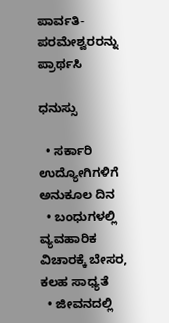ಪಾರ್ವತಿ-ಪರಮೇಶ್ವರರನ್ನು ಪ್ರಾರ್ಥಸಿ

ಧನುಸ್ಸು

  • ಸರ್ಕಾರಿ ಉದ್ಯೋಗಿಗಳಿಗೆ ಅನುಕೂಲ ದಿನ
  • ಬಂಧುಗಳಲ್ಲಿ ವ್ಯವಹಾರಿಕ ವಿಚಾರಕ್ಕೆ ಬೇಸರ, ಕಲಹ ಸಾಧ್ಯತೆ
  • ಜೀವನದಲ್ಲಿ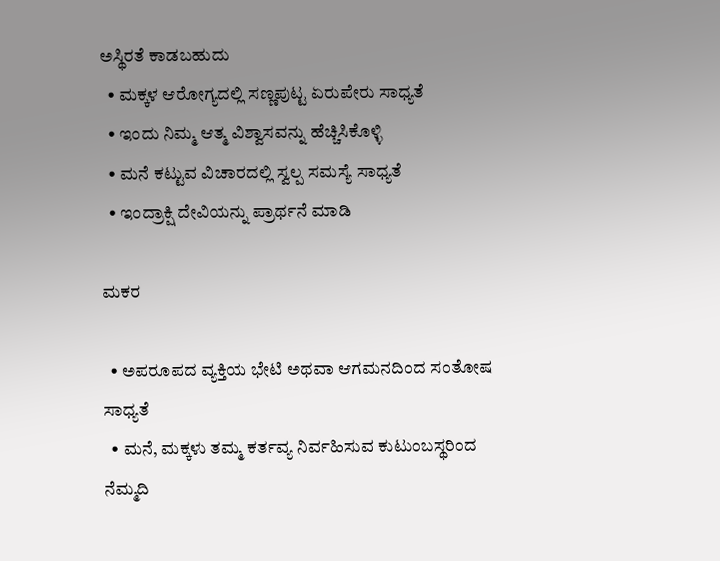ಅಸ್ಥಿರತೆ ಕಾಡಬಹುದು
  • ಮಕ್ಕಳ ಆರೋಗ್ಯದಲ್ಲಿ ಸಣ್ಣಪುಟ್ಟ ಏರುಪೇರು ಸಾಧ್ಯತೆ
  • ಇಂದು ನಿಮ್ಮ ಆತ್ಮ ವಿಶ್ವಾಸವನ್ನು ಹೆಚ್ಚಿಸಿಕೊಳ್ಳಿ
  • ಮನೆ ಕಟ್ಟುವ ವಿಚಾರದಲ್ಲಿ ಸ್ವಲ್ಪ ಸಮಸ್ಯೆ ಸಾಧ್ಯತೆ
  • ಇಂದ್ರಾಕ್ಷಿ ದೇವಿಯನ್ನು ಪ್ರಾರ್ಥನೆ ಮಾಡಿ

ಮಕರ

  • ಅಪರೂಪದ ವ್ಯಕ್ತಿಯ ಭೇಟಿ ಅಥವಾ ಆಗಮನದಿಂದ ಸಂತೋಷ ಸಾಧ್ಯತೆ
  • ಮನೆ, ಮಕ್ಕಳು ತಮ್ಮ ಕರ್ತವ್ಯ ನಿರ್ವಹಿಸುವ ಕುಟುಂಬಸ್ಥರಿಂದ ನೆಮ್ಮದಿ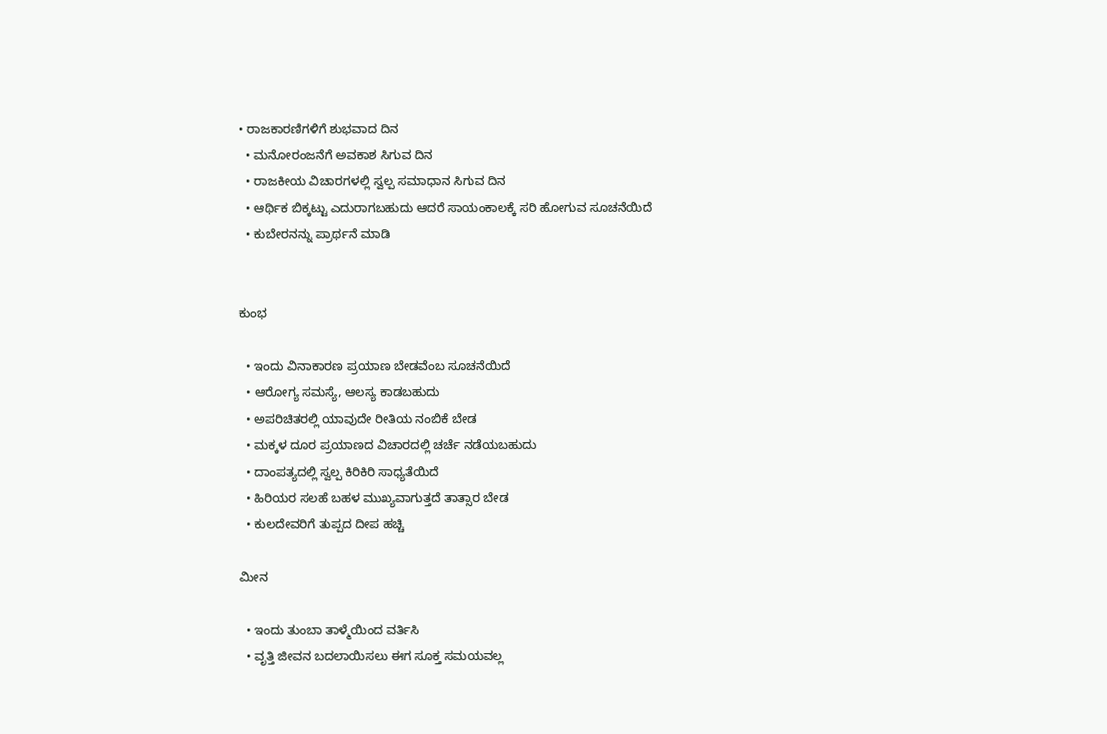• ರಾಜಕಾರಣಿಗಳಿಗೆ ಶುಭವಾದ ದಿನ
  • ಮನೋರಂಜನೆಗೆ ಅವಕಾಶ ಸಿಗುವ ದಿನ
  • ರಾಜಕೀಯ ವಿಚಾರಗಳಲ್ಲಿ ಸ್ವಲ್ಪ ಸಮಾಧಾನ ಸಿಗುವ ದಿನ
  • ಆರ್ಥಿಕ ಬಿಕ್ಕಟ್ಟು ಎದುರಾಗಬಹುದು ಆದರೆ ಸಾಯಂಕಾಲಕ್ಕೆ ಸರಿ ಹೋಗುವ ಸೂಚನೆಯಿದೆ
  • ಕುಬೇರನನ್ನು ಪ್ರಾರ್ಥನೆ ಮಾಡಿ


ಕುಂಭ

  • ಇಂದು ವಿನಾಕಾರಣ ಪ್ರಯಾಣ ಬೇಡವೆಂಬ ಸೂಚನೆಯಿದೆ
  • ಆರೋಗ್ಯ ಸಮಸ್ಯೆ, ಆಲಸ್ಯ ಕಾಡಬಹುದು
  • ಅಪರಿಚಿತರಲ್ಲಿ ಯಾವುದೇ ರೀತಿಯ ನಂಬಿಕೆ ಬೇಡ
  • ಮಕ್ಕಳ ದೂರ ಪ್ರಯಾಣದ ವಿಚಾರದಲ್ಲಿ ಚರ್ಚೆ ನಡೆಯಬಹುದು
  • ದಾಂಪತ್ಯದಲ್ಲಿ ಸ್ವಲ್ಪ ಕಿರಿಕಿರಿ ಸಾಧ್ಯತೆಯಿದೆ
  • ಹಿರಿಯರ ಸಲಹೆ ಬಹಳ ಮುಖ್ಯವಾಗುತ್ತದೆ ತಾತ್ಸಾರ ಬೇಡ
  • ಕುಲದೇವರಿಗೆ ತುಪ್ಪದ ದೀಪ ಹಚ್ಚಿ

ಮೀನ

  • ಇಂದು ತುಂಬಾ ತಾಳ್ಮೆಯಿಂದ ವರ್ತಿಸಿ
  • ವೃತ್ತಿ ಜೀವನ ಬದಲಾಯಿಸಲು ಈಗ ಸೂಕ್ತ ಸಮಯವಲ್ಲ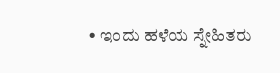• ಇಂದು ಹಳೆಯ ಸ್ನೇಹಿತರು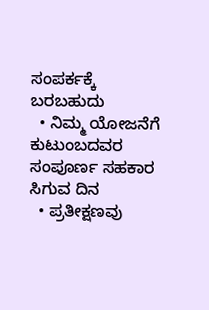ಸಂಪರ್ಕಕ್ಕೆ ಬರಬಹುದು
  • ನಿಮ್ಮ ಯೋಜನೆಗೆ ಕುಟುಂಬದವರ ಸಂಪೂರ್ಣ ಸಹಕಾರ ಸಿಗುವ ದಿನ
  • ಪ್ರತೀಕ್ಷಣವು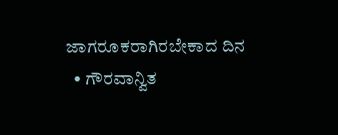ಜಾಗರೂಕರಾಗಿರಬೇಕಾದ ದಿನ
  • ಗೌರವಾನ್ವಿತ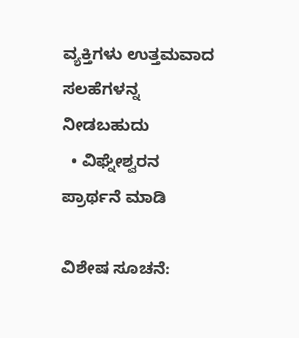ವ್ಯಕ್ತಿಗಳು ಉತ್ತಮವಾದ ಸಲಹೆಗಳನ್ನ ನೀಡಬಹುದು
  • ವಿಘ್ನೇಶ್ವರನ ಪ್ರಾರ್ಥನೆ ಮಾಡಿ

ವಿಶೇಷ ಸೂಚನೆ: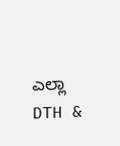ಎಲ್ಲಾ DTH &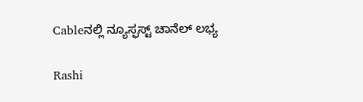Cableನಲ್ಲಿ ನ್ಯೂಸ್ಫಸ್ಟ್ ಚಾನೆಲ್ ಲಭ್ಯ

Rashi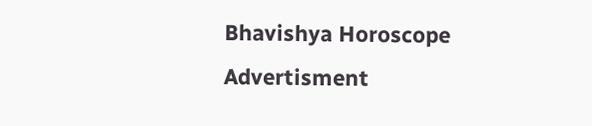Bhavishya Horoscope
Advertisment